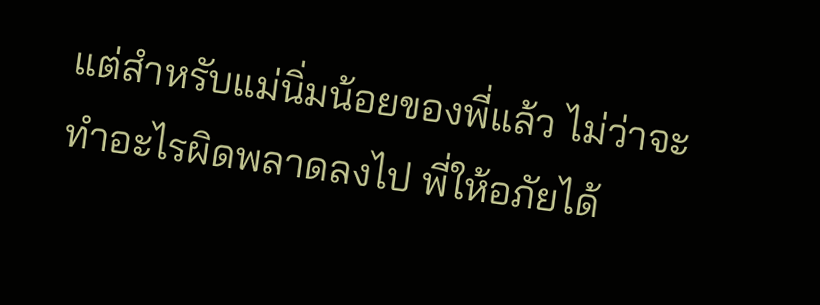แต่สำหรับแม่นิ่มน้อยของพี่แล้ว ไม่ว่าจะทำอะไรผิดพลาดลงไป พี่ให้อภัยได้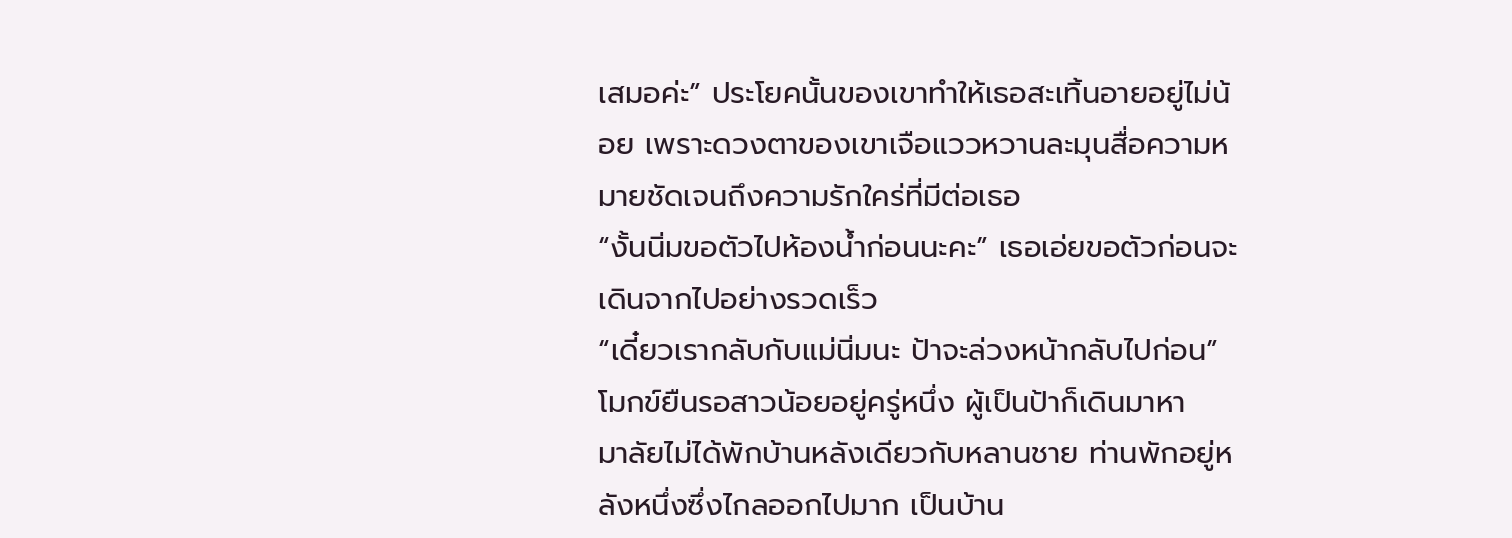เสมอค่ะ” ประโยคนั้นของเขาทำให้เธอสะเทิ้นอายอยู่ไม่น้อย เพราะดวงตาของเขาเจือแววหวานละมุนสื่อความหมายชัดเจนถึงความรักใคร่ที่มีต่อเธอ
“งั้นนิ่มขอตัวไปห้องน้ำก่อนนะคะ” เธอเอ่ยขอตัวก่อนจะเดินจากไปอย่างรวดเร็ว
“เดี๋ยวเรากลับกับแม่นิ่มนะ ป้าจะล่วงหน้ากลับไปก่อน” โมกข์ยืนรอสาวน้อยอยู่ครู่หนึ่ง ผู้เป็นป้าก็เดินมาหา
มาลัยไม่ได้พักบ้านหลังเดียวกับหลานชาย ท่านพักอยู่หลังหนึ่งซึ่งไกลออกไปมาก เป็นบ้าน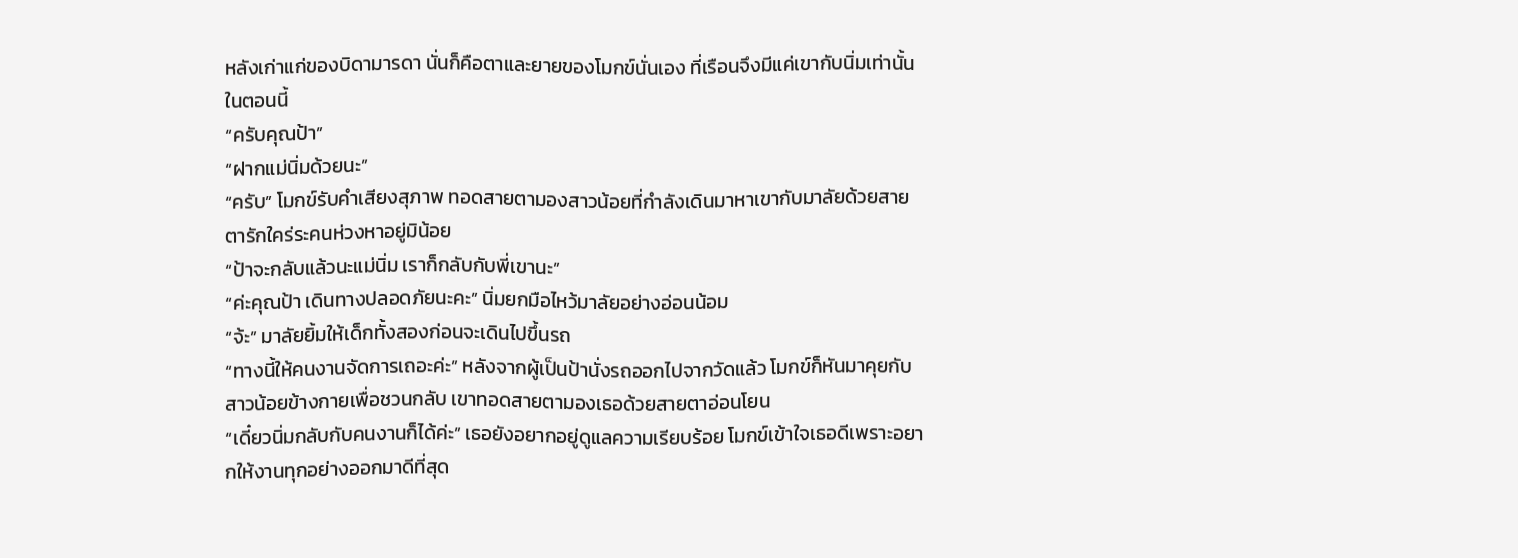หลังเก่าแก่ของบิดามารดา นั่นก็คือตาและยายของโมกข์นั่นเอง ที่เรือนจึงมีแค่เขากับนิ่มเท่านั้นในตอนนี้
“ครับคุณป้า”
“ฝากแม่นิ่มด้วยนะ”
“ครับ” โมกข์รับคำเสียงสุภาพ ทอดสายตามองสาวน้อยที่กำลังเดินมาหาเขากับมาลัยด้วยสายตารักใคร่ระคนห่วงหาอยู่มิน้อย
“ป้าจะกลับแล้วนะแม่นิ่ม เราก็กลับกับพี่เขานะ”
“ค่ะคุณป้า เดินทางปลอดภัยนะคะ” นิ่มยกมือไหว้มาลัยอย่างอ่อนน้อม
“จ้ะ” มาลัยยิ้มให้เด็กทั้งสองก่อนจะเดินไปขึ้นรถ
“ทางนี้ให้คนงานจัดการเถอะค่ะ” หลังจากผู้เป็นป้านั่งรถออกไปจากวัดแล้ว โมกข์ก็หันมาคุยกับสาวน้อยข้างกายเพื่อชวนกลับ เขาทอดสายตามองเธอด้วยสายตาอ่อนโยน
“เดี๋ยวนิ่มกลับกับคนงานก็ได้ค่ะ” เธอยังอยากอยู่ดูแลความเรียบร้อย โมกข์เข้าใจเธอดีเพราะอยากให้งานทุกอย่างออกมาดีที่สุด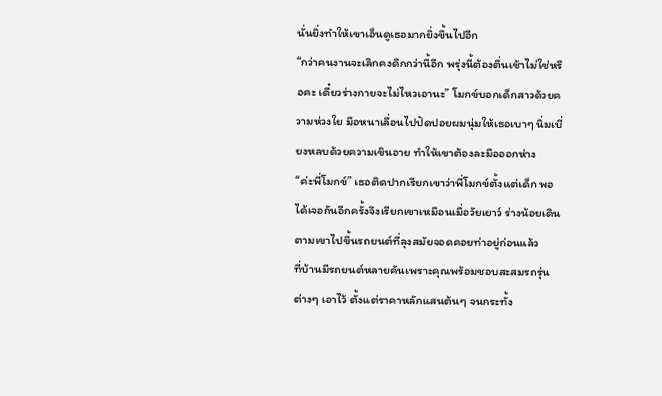นั่นยิ่งทำให้เขาเอ็นดูเธอมากยิ่งขึ้นไปอีก
“กว่าคนงานจะเลิกคงดึกกว่านี้อีก พรุ่งนี้ต้องตื่นเช้าไม่ใช่หรือคะ เดี๋ยวร่างกายจะไม่ไหวเอานะ” โมกข์บอกเด็กสาวด้วยความห่วงใย มือหนาเลื่อนไปปัดปอยผมนุ่มให้เธอเบาๆ นิ่มเบี่ยงหลบด้วยความเขินอาย ทำให้เขาต้องละมือออกห่าง
“ค่ะพี่โมกข์” เธอติดปากเรียกเขาว่าพี่โมกข์ตั้งแต่เด็ก พอได้เจอกันอีกครั้งจึงเรียกเขาเหมือนเมื่อวัยเยาว์ ร่างน้อยเดินตามเขาไปขึ้นรถยนต์ที่ลุงสมัยจอดคอยท่าอยู่ก่อนแล้ว
ที่บ้านมีรถยนต์หลายคันเพราะคุณพร้อมชอบสะสมรถรุ่นต่างๆ เอาไว้ ตั้งแต่ราคาหลักแสนต้นๆ จนกระทั้ง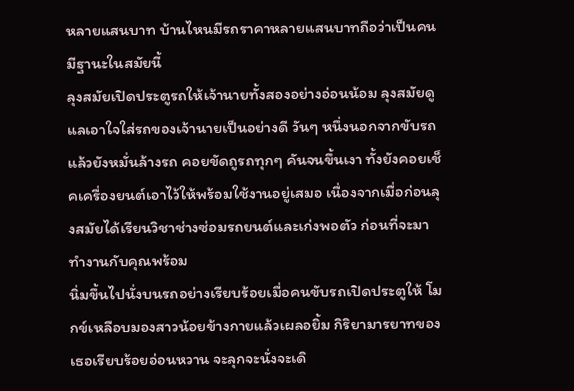หลายแสนบาท บ้านไหนมีรถราคาหลายแสนบาทถือว่าเป็นคนมีฐานะในสมัยนี้
ลุงสมัยเปิดประตูรถให้เจ้านายทั้งสองอย่างอ่อนน้อม ลุงสมัยดูแลเอาใจใส่รถของเจ้านายเป็นอย่างดี วันๆ หนึ่งนอกจากขับรถแล้วยังหมั่นล้างรถ คอยขัดถูรถทุกๆ คันจนขึ้นเงา ทั้งยังคอยเช็คเครื่องยนต์เอาไว้ให้พร้อมใช้งานอยู่เสมอ เนื่องจากเมื่อก่อนลุงสมัยได้เรียนวิชาช่างซ่อมรถยนต์และเก่งพอตัว ก่อนที่จะมาทำงานกับคุณพร้อม
นิ่มขึ้นไปนั่งบนรถอย่างเรียบร้อยเมื่อคนขับรถเปิดประตูให้ โมกข์เหลือบมองสาวน้อยข้างกายแล้วเผลอยิ้ม กิริยามารยาทของเธอเรียบร้อยอ่อนหวาน จะลุกจะนั่งจะเดิ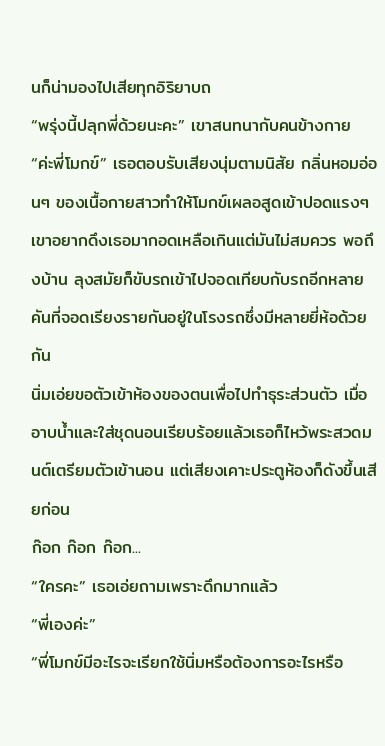นก็น่ามองไปเสียทุกอิริยาบถ
“พรุ่งนี้ปลุกพี่ด้วยนะคะ” เขาสนทนากับคนข้างกาย
“ค่ะพี่โมกข์” เธอตอบรับเสียงนุ่มตามนิสัย กลิ่นหอมอ่อนๆ ของเนื้อกายสาวทำให้โมกข์เผลอสูดเข้าปอดแรงๆ เขาอยากดึงเธอมากอดเหลือเกินแต่มันไม่สมควร พอถึงบ้าน ลุงสมัยก็ขับรถเข้าไปจอดเทียบกับรถอีกหลายคันที่จอดเรียงรายกันอยู่ในโรงรถซึ่งมีหลายยี่ห้อด้วยกัน
นิ่มเอ่ยขอตัวเข้าห้องของตนเพื่อไปทำธุระส่วนตัว เมื่ออาบน้ำและใส่ชุดนอนเรียบร้อยแล้วเธอก็ไหว้พระสวดมนต์เตรียมตัวเข้านอน แต่เสียงเคาะประตูห้องก็ดังขึ้นเสียก่อน
ก๊อก ก๊อก ก๊อก...
“ใครคะ” เธอเอ่ยถามเพราะดึกมากแล้ว
“พี่เองค่ะ”
“พี่โมกข์มีอะไรจะเรียกใช้นิ่มหรือต้องการอะไรหรือ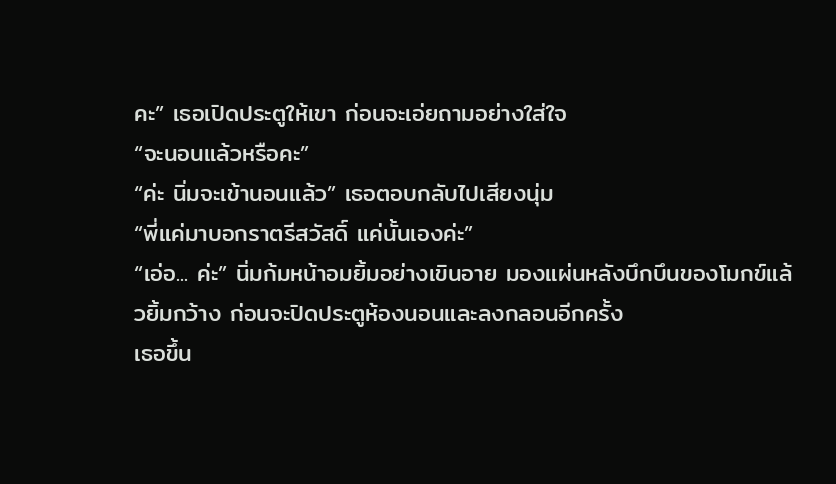คะ” เธอเปิดประตูให้เขา ก่อนจะเอ่ยถามอย่างใส่ใจ
“จะนอนแล้วหรือคะ”
“ค่ะ นิ่มจะเข้านอนแล้ว” เธอตอบกลับไปเสียงนุ่ม
“พี่แค่มาบอกราตรีสวัสดิ์ แค่นั้นเองค่ะ”
“เอ่อ... ค่ะ” นิ่มก้มหน้าอมยิ้มอย่างเขินอาย มองแผ่นหลังบึกบึนของโมกข์แล้วยิ้มกว้าง ก่อนจะปิดประตูห้องนอนและลงกลอนอีกครั้ง
เธอขึ้น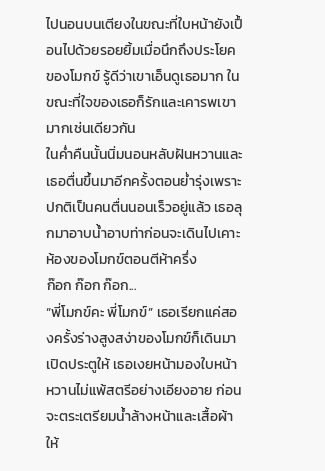ไปนอนบนเตียงในขณะที่ใบหน้ายังเปื้อนไปด้วยรอยยิ้มเมื่อนึกถึงประโยคของโมกข์ รู้ดีว่าเขาเอ็นดูเธอมาก ในขณะที่ใจของเธอก็รักและเคารพเขามากเช่นเดียวกัน
ในค่ำคืนนั้นนิ่มนอนหลับฝันหวานและเธอตื่นขึ้นมาอีกครั้งตอนย่ำรุ่งเพราะปกติเป็นคนตื่นนอนเร็วอยู่แล้ว เธอลุกมาอาบน้ำอาบท่าก่อนจะเดินไปเคาะห้องของโมกข์ตอนตีห้าครึ่ง
ก๊อก ก๊อก ก๊อก...
“พี่โมกข์คะ พี่โมกข์” เธอเรียกแค่สองครั้งร่างสูงสง่าของโมกข์ก็เดินมาเปิดประตูให้ เธอเงยหน้ามองใบหน้าหวานไม่แพ้สตรีอย่างเอียงอาย ก่อนจะตระเตรียมน้ำล้างหน้าและเสื้อผ้าให้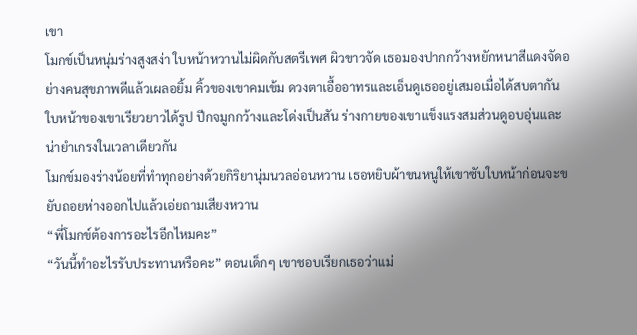เขา
โมกข์เป็นหนุ่มร่างสูงสง่า ใบหน้าหวานไม่ผิดกับสตรีเพศ ผิวขาวจัด เธอมองปากกว้างหยักหนาสีแดงจัดอย่างคนสุขภาพดีแล้วเผลอยิ้ม คิ้วของเขาคมเข้ม ดวงตาเอื้ออาทรและเอ็นดูเธออยู่เสมอเมื่อได้สบตากัน ใบหน้าของเขาเรียวยาวได้รูป ปีกจมูกกว้างและโด่งเป็นสัน ร่างกายของเขาแข็งแรงสมส่วนดูอบอุ่นและน่ายำเกรงในเวลาเดียวกัน
โมกข์มองร่างน้อยที่ทำทุกอย่างด้วยกิริยานุ่มนวลอ่อนหวาน เธอหยิบผ้าขนหนูให้เขาซับใบหน้าก่อนจะขยับถอยห่างออกไปแล้วเอ่ยถามเสียงหวาน
“พี่โมกข์ต้องการอะไรอีกไหมคะ”
“วันนี้ทำอะไรรับประทานหรือคะ” ตอนเด็กๆ เขาชอบเรียกเธอว่าแม่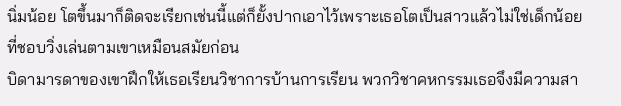นิ่มน้อย โตขึ้นมาก็ติดจะเรียกเช่นนี้แต่ก็ยั้งปากเอาไว้เพราะเธอโตเป็นสาวแล้วไม่ใช่เด็กน้อยที่ชอบวิ่งเล่นตามเขาเหมือนสมัยก่อน
บิดามารดาของเขาฝึกให้เธอเรียนวิชาการบ้านการเรียน พวกวิชาคหกรรมเธอจึงมีความสา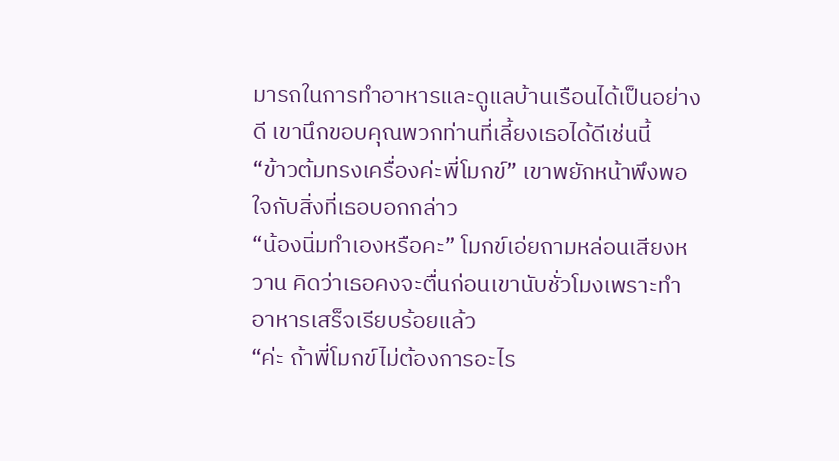มารถในการทำอาหารและดูแลบ้านเรือนได้เป็นอย่างดี เขานึกขอบคุณพวกท่านที่เลี้ยงเธอได้ดีเช่นนี้
“ข้าวต้มทรงเครื่องค่ะพี่โมกข์” เขาพยักหน้าพึงพอใจกับสิ่งที่เธอบอกกล่าว
“น้องนิ่มทำเองหรือคะ” โมกข์เอ่ยถามหล่อนเสียงหวาน คิดว่าเธอคงจะตื่นก่อนเขานับชั่วโมงเพราะทำอาหารเสร็จเรียบร้อยแล้ว
“ค่ะ ถ้าพี่โมกข์ไม่ต้องการอะไร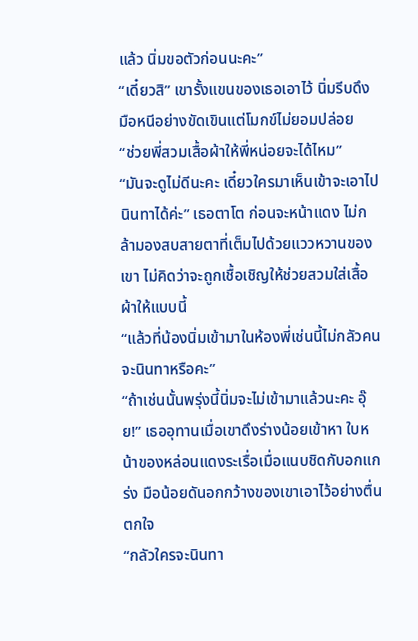แล้ว นิ่มขอตัวก่อนนะคะ”
“เดี๋ยวสิ” เขารั้งแขนของเธอเอาไว้ นิ่มรีบดึงมือหนีอย่างขัดเขินแต่โมกข์ไม่ยอมปล่อย
“ช่วยพี่สวมเสื้อผ้าให้พี่หน่อยจะได้ไหม”
“มันจะดูไม่ดีนะคะ เดี๋ยวใครมาเห็นเข้าจะเอาไปนินทาได้ค่ะ” เธอตาโต ก่อนจะหน้าแดง ไม่กล้ามองสบสายตาที่เต็มไปด้วยแววหวานของเขา ไม่คิดว่าจะถูกเชื้อเชิญให้ช่วยสวมใส่เสื้อผ้าให้แบบนี้
“แล้วที่น้องนิ่มเข้ามาในห้องพี่เช่นนี้ไม่กลัวคนจะนินทาหรือคะ”
“ถ้าเช่นนั้นพรุ่งนี้นิ่มจะไม่เข้ามาแล้วนะคะ อุ๊ย!” เธออุทานเมื่อเขาดึงร่างน้อยเข้าหา ใบหน้าของหล่อนแดงระเรื่อเมื่อแนบชิดกับอกแกร่ง มือน้อยดันอกกว้างของเขาเอาไว้อย่างตื่นตกใจ
“กลัวใครจะนินทา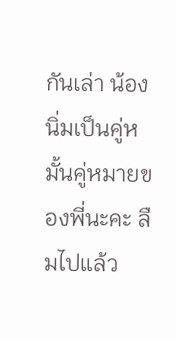กันเล่า น้องนิ่มเป็นคู่หมั้นคู่หมายของพี่นะคะ ลืมไปแล้ว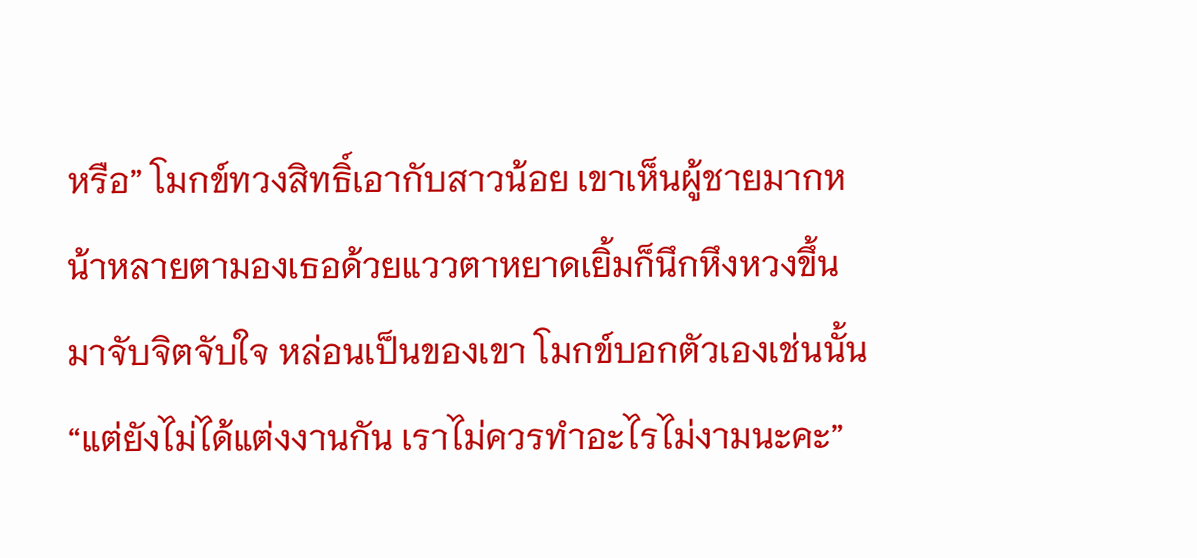หรือ” โมกข์ทวงสิทธิ์เอากับสาวน้อย เขาเห็นผู้ชายมากหน้าหลายตามองเธอด้วยแววตาหยาดเยิ้มก็นึกหึงหวงขึ้นมาจับจิตจับใจ หล่อนเป็นของเขา โมกข์บอกตัวเองเช่นนั้น
“แต่ยังไม่ได้แต่งงานกัน เราไม่ควรทำอะไรไม่งามนะคะ”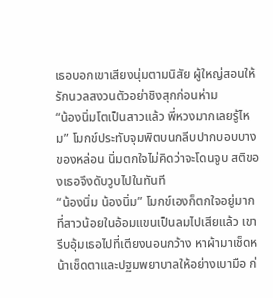เธอบอกเขาเสียงนุ่มตามนิสัย ผู้ใหญ่สอนให้รักนวลสงวนตัวอย่าชิงสุกก่อนห่าม
“น้องนิ่มโตเป็นสาวแล้ว พี่หวงมากเลยรู้ไหม” โมกข์ประทับจุมพิตบนกลีบปากบอบบางของหล่อน นิ่มตกใจไม่คิดว่าจะโดนจูบ สติของเธอจึงดับวูบไปในทันที
“น้องนิ่ม น้องนิ่ม” โมกข์เองก็ตกใจอยู่มากที่สาวน้อยในอ้อมแขนเป็นลมไปเสียแล้ว เขารีบอุ้มเธอไปที่เตียงนอนกว้าง หาผ้ามาเช็ดหน้าเช็ดตาและปฐมพยาบาลให้อย่างเบามือ ก่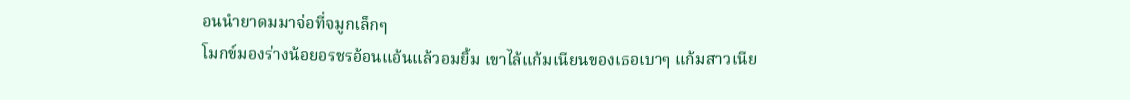อนนำยาดมมาจ่อที่จมูกเล็กๆ
โมกข์มองร่างน้อยอรชรอ้อนแอ้นแล้วอมยิ้ม เขาไล้แก้มเนียนของเธอเบาๆ แก้มสาวเนีย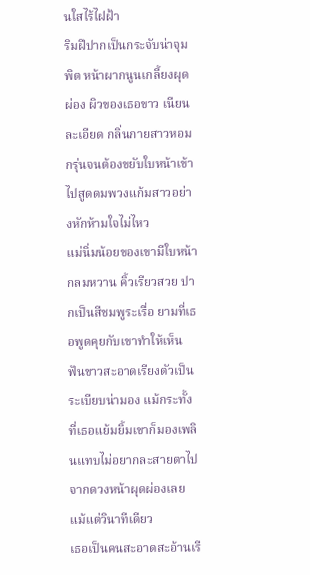นใสไร้ไฝฝ้า
ริมฝีปากเป็นกระจับน่าจุมพิต หน้าผากนูนเกลี้ยงผุดผ่อง ผิวของเธอขาว เนียนละเอียด กลิ่นกายสาวหอมกรุ่นจนต้องขยับใบหน้าเข้าไปสูดดมพวงแก้มสาวอย่างหักห้ามใจไม่ไหว
แม่นิ่มน้อยของเขามีใบหน้ากลมหวาน คิ้วเรียวสวย ปากเป็นสีชมพูระเรื่อ ยามที่เธอพูดคุยกับเขาทำให้เห็นฟันขาวสะอาดเรียงตัวเป็นระเบียบน่ามอง แม้กระทั้งที่เธอแย้มยิ้มเขาก็มองเพลินแทบไม่อยากละสายตาไปจากดวงหน้าผุดผ่องเลยแม้แต่วินาทีเดียว
เธอเป็นคนสะอาดสะอ้านเรี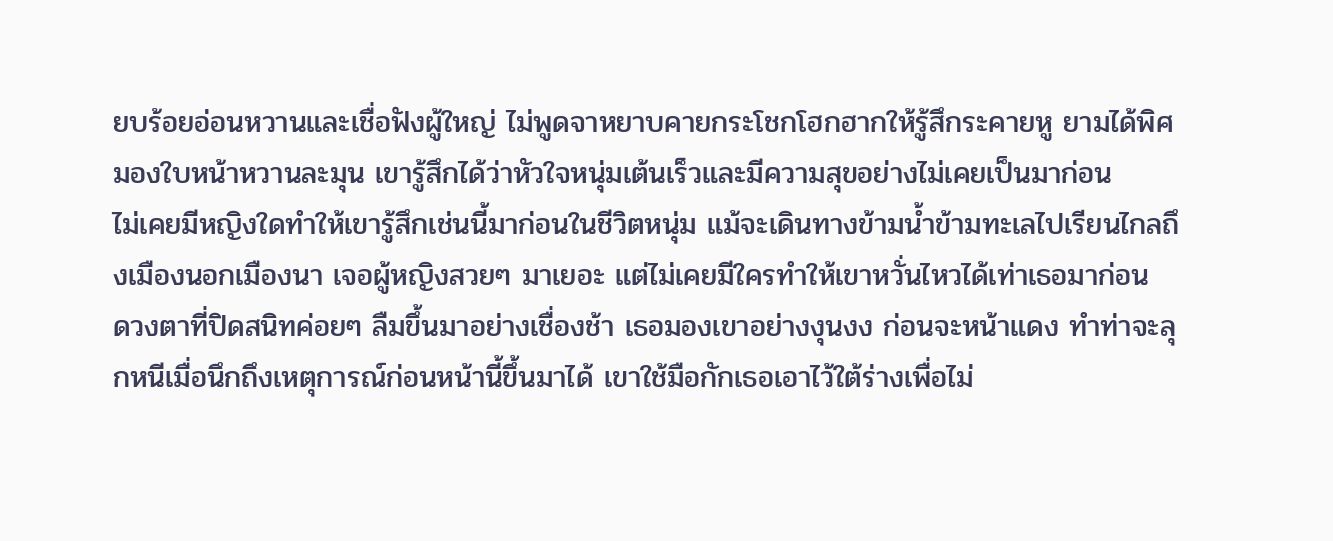ยบร้อยอ่อนหวานและเชื่อฟังผู้ใหญ่ ไม่พูดจาหยาบคายกระโชกโฮกฮากให้รู้สึกระคายหู ยามได้พิศมองใบหน้าหวานละมุน เขารู้สึกได้ว่าหัวใจหนุ่มเต้นเร็วและมีความสุขอย่างไม่เคยเป็นมาก่อน
ไม่เคยมีหญิงใดทำให้เขารู้สึกเช่นนี้มาก่อนในชีวิตหนุ่ม แม้จะเดินทางข้ามน้ำข้ามทะเลไปเรียนไกลถึงเมืองนอกเมืองนา เจอผู้หญิงสวยๆ มาเยอะ แต่ไม่เคยมีใครทำให้เขาหวั่นไหวได้เท่าเธอมาก่อน
ดวงตาที่ปิดสนิทค่อยๆ ลืมขึ้นมาอย่างเชื่องช้า เธอมองเขาอย่างงุนงง ก่อนจะหน้าแดง ทำท่าจะลุกหนีเมื่อนึกถึงเหตุการณ์ก่อนหน้านี้ขึ้นมาได้ เขาใช้มือกักเธอเอาไว้ใต้ร่างเพื่อไม่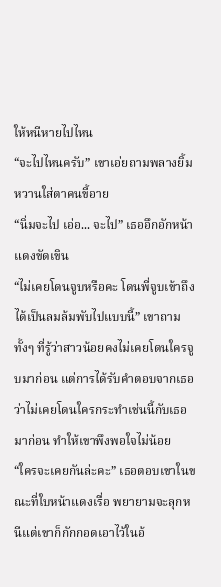ให้หนีหายไปไหน
“จะไปไหนครับ” เขาเอ่ยถามพลางยิ้มหวานใส่ตาคนขี้อาย
“นิ่มจะไป เอ่อ... จะไป” เธออึกอักหน้าแดงขัดเขิน
“ไม่เคยโดนจูบหรือคะ โดนพี่จูบเข้าถึงได้เป็นลมล้มพับไปแบบนี้” เขาถามทั้งๆ ที่รู้ว่าสาวน้อยคงไม่เคยโดนใครจูบมาก่อน แต่การได้รับคำตอบจากเธอว่าไม่เคยโดนใครกระทำเช่นนี้กับเธอมาก่อน ทำให้เขาพึงพอใจไม่น้อย
“ใครจะเคยกันล่ะคะ” เธอตอบเขาในขณะที่ใบหน้าแดงเรื่อ พยายามจะลุกหนีแต่เขาก็กักกอดเอาไว้ในอ้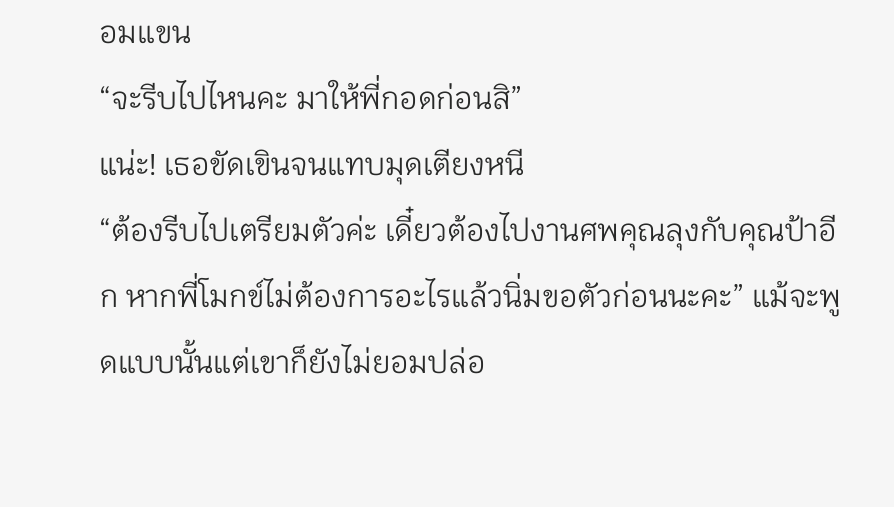อมแขน
“จะรีบไปไหนคะ มาให้พี่กอดก่อนสิ”
แน่ะ! เธอขัดเขินจนแทบมุดเตียงหนี
“ต้องรีบไปเตรียมตัวค่ะ เดี๋ยวต้องไปงานศพคุณลุงกับคุณป้าอีก หากพี่โมกข์ไม่ต้องการอะไรแล้วนิ่มขอตัวก่อนนะคะ” แม้จะพูดแบบนั้นแต่เขาก็ยังไม่ยอมปล่อ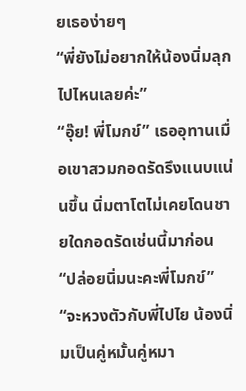ยเธอง่ายๆ
“พี่ยังไม่อยากให้น้องนิ่มลุกไปไหนเลยค่ะ”
“อุ๊ย! พี่โมกข์” เธออุทานเมื่อเขาสวมกอดรัดรึงแนบแน่นขึ้น นิ่มตาโตไม่เคยโดนชายใดกอดรัดเช่นนี้มาก่อน
“ปล่อยนิ่มนะคะพี่โมกข์”
“จะหวงตัวกับพี่ไปไย น้องนิ่มเป็นคู่หมั้นคู่หมา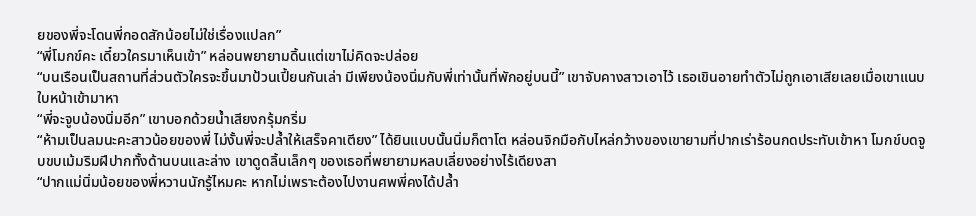ยของพี่จะโดนพี่กอดสักน้อยไม่ใช่เรื่องแปลก”
“พี่โมกข์คะ เดี๋ยวใครมาเห็นเข้า” หล่อนพยายามดิ้นแต่เขาไม่คิดจะปล่อย
“บนเรือนเป็นสถานที่ส่วนตัวใครจะขึ้นมาป้วนเปี้ยนกันเล่า มีเพียงน้องนิ่มกับพี่เท่านั้นที่พักอยู่บนนี้” เขาจับคางสาวเอาไว้ เธอเขินอายทำตัวไม่ถูกเอาเสียเลยเมื่อเขาแนบใบหน้าเข้ามาหา
“พี่จะจูบน้องนิ่มอีก” เขาบอกด้วยน้ำเสียงกรุ้มกริ่ม
“ห้ามเป็นลมนะคะสาวน้อยของพี่ ไม่งั้นพี่จะปล้ำให้เสร็จคาเตียง” ได้ยินแบบนั้นนิ่มก็ตาโต หล่อนจิกมือกับไหล่กว้างของเขายามที่ปากเร่าร้อนกดประทับเข้าหา โมกข์บดจูบขบเม้มริมฝีปากทั้งด้านบนและล่าง เขาดูดลิ้นเล็กๆ ของเธอที่พยายามหลบเลี่ยงอย่างไร้เดียงสา
“ปากแม่นิ่มน้อยของพี่หวานนักรู้ไหมคะ หากไม่เพราะต้องไปงานศพพี่คงได้ปล้ำ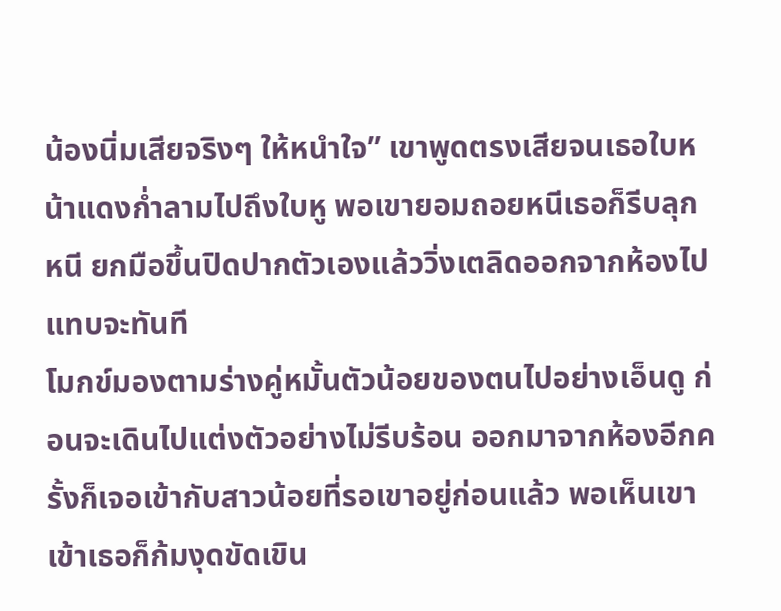น้องนิ่มเสียจริงๆ ให้หนำใจ” เขาพูดตรงเสียจนเธอใบหน้าแดงก่ำลามไปถึงใบหู พอเขายอมถอยหนีเธอก็รีบลุกหนี ยกมือขึ้นปิดปากตัวเองแล้ววิ่งเตลิดออกจากห้องไปแทบจะทันที
โมกข์มองตามร่างคู่หมั้นตัวน้อยของตนไปอย่างเอ็นดู ก่อนจะเดินไปแต่งตัวอย่างไม่รีบร้อน ออกมาจากห้องอีกครั้งก็เจอเข้ากับสาวน้อยที่รอเขาอยู่ก่อนแล้ว พอเห็นเขาเข้าเธอก็ก้มงุดขัดเขิน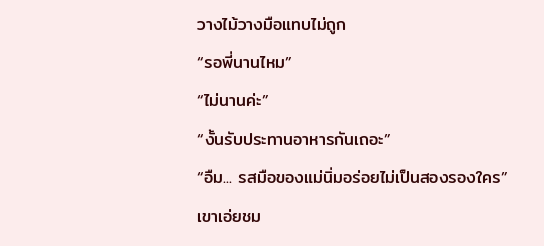วางไม้วางมือแทบไม่ถูก
“รอพี่นานไหม”
“ไม่นานค่ะ”
“งั้นรับประทานอาหารกันเถอะ”
“อืม... รสมือของแม่นิ่มอร่อยไม่เป็นสองรองใคร” เขาเอ่ยชม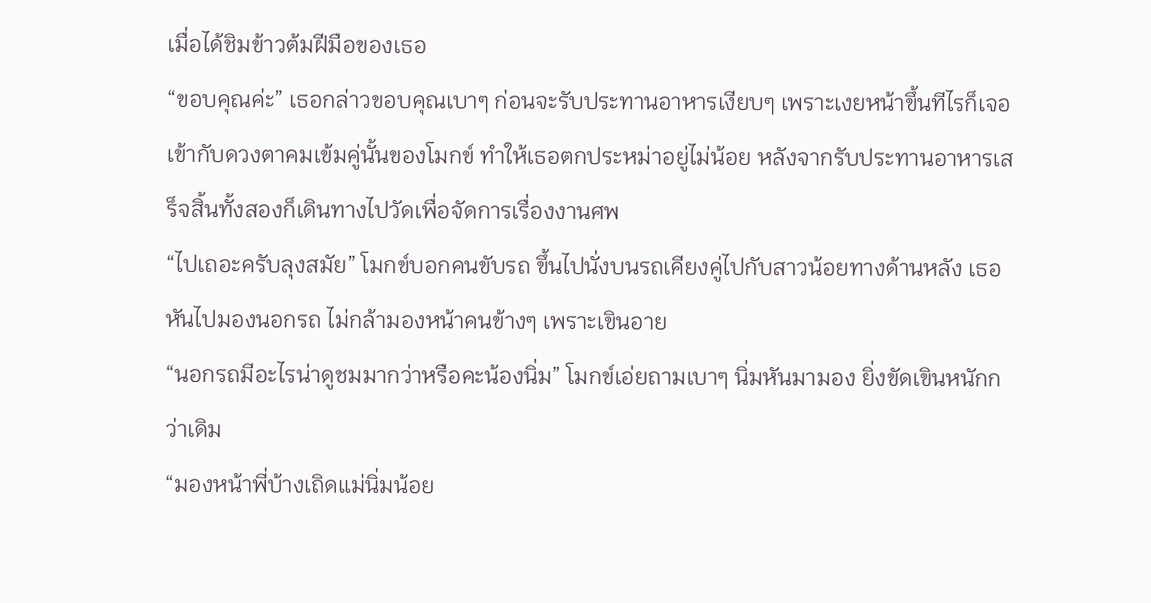เมื่อได้ชิมข้าวต้มฝีมือของเธอ
“ขอบคุณค่ะ” เธอกล่าวขอบคุณเบาๆ ก่อนจะรับประทานอาหารเงียบๆ เพราะเงยหน้าขึ้นทีไรก็เจอเข้ากับดวงตาคมเข้มคู่นั้นของโมกข์ ทำให้เธอตกประหม่าอยู่ไม่น้อย หลังจากรับประทานอาหารเสร็จสิ้นทั้งสองก็เดินทางไปวัดเพื่อจัดการเรื่องงานศพ
“ไปเถอะครับลุงสมัย” โมกข์บอกคนขับรถ ขึ้นไปนั่งบนรถเคียงคู่ไปกับสาวน้อยทางด้านหลัง เธอหันไปมองนอกรถ ไม่กล้ามองหน้าคนข้างๆ เพราะเขินอาย
“นอกรถมีอะไรน่าดูชมมากว่าหรือคะน้องนิ่ม” โมกข์เอ่ยถามเบาๆ นิ่มหันมามอง ยิ่งขัดเขินหนักกว่าเดิม
“มองหน้าพี่บ้างเถิดแม่นิ่มน้อย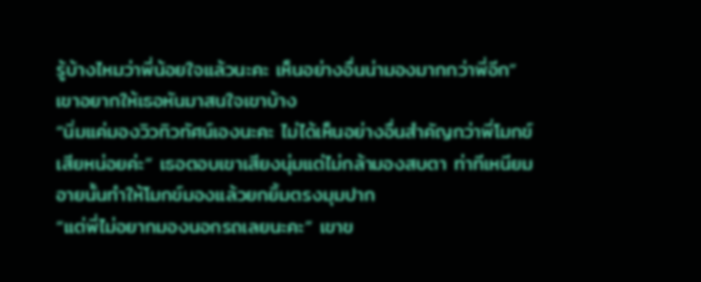รู้บ้างไหมว่าพี่น้อยใจแล้วนะคะ เห็นอย่างอื่นน่ามองมากกว่าพี่อีก” เขาอยากให้เธอหันมาสนใจเขาบ้าง
“นิ่มแค่มองวิวทิวทัศน์เองนะคะ ไม่ได้เห็นอย่างอื่นสำคัญกว่าพี่โมกข์เสียหน่อยค่ะ” เธอตอบเขาเสียงนุ่มแต่ไม่กล้ามองสบตา ท่าทีเหนียมอายนั้นทำให้โมกข์มองแล้วยกยิ้มตรงมุมปาก
“แต่พี่ไม่อยากมองนอกรถเลยนะคะ” เขาข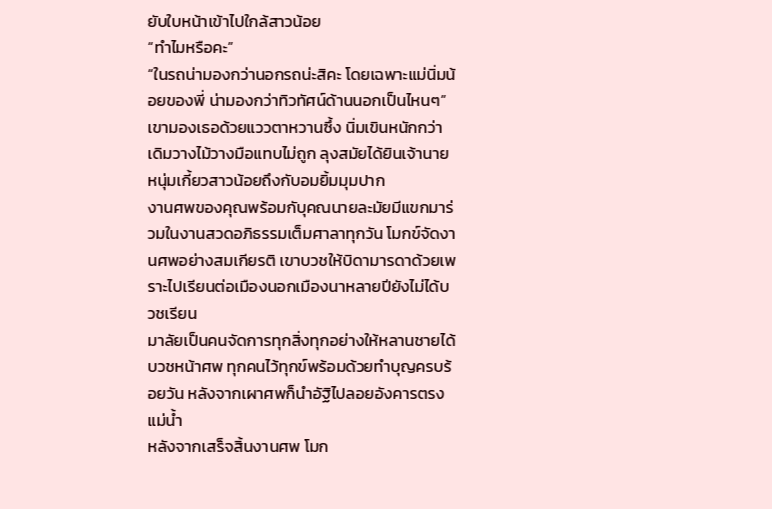ยับใบหน้าเข้าไปใกล้สาวน้อย
“ทำไมหรือคะ”
“ในรถน่ามองกว่านอกรถน่ะสิคะ โดยเฉพาะแม่นิ่มน้อยของพี่ น่ามองกว่าทิวทัศน์ด้านนอกเป็นไหนๆ” เขามองเธอด้วยแววตาหวานซึ้ง นิ่มเขินหนักกว่าเดิมวางไม้วางมือแทบไม่ถูก ลุงสมัยได้ยินเจ้านายหนุ่มเกี้ยวสาวน้อยถึงกับอมยิ้มมุมปาก
งานศพของคุณพร้อมกับุคณนายละมัยมีแขกมาร่วมในงานสวดอภิธรรมเต็มศาลาทุกวัน โมกข์จัดงานศพอย่างสมเกียรติ เขาบวชให้บิดามารดาด้วยเพราะไปเรียนต่อเมืองนอกเมืองนาหลายปียังไม่ได้บวชเรียน
มาลัยเป็นคนจัดการทุกสิ่งทุกอย่างให้หลานชายได้บวชหน้าศพ ทุกคนไว้ทุกข์พร้อมด้วยทำบุญครบร้อยวัน หลังจากเผาศพก็นำอัฐิไปลอยอังคารตรงแม่น้ำ
หลังจากเสร็จสิ้นงานศพ โมก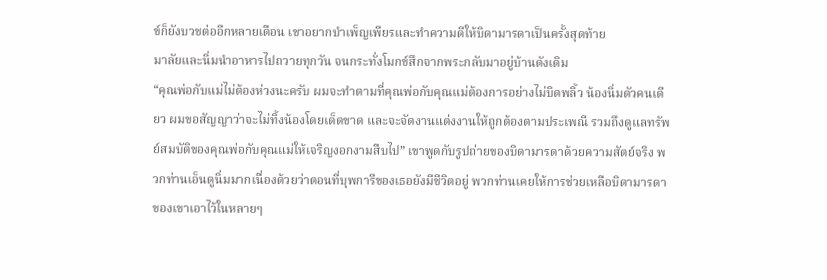ข์ก็ยังบวชต่ออีกหลายเดือน เขาอยากบำเพ็ญเพียรและทำความดีให้บิดามารดาเป็นครั้งสุดท้าย
มาลัยและนิ่มนำอาหารไปถวายทุกวัน จนกระทั่งโมกข์สึกจากพระกลับมาอยู่บ้านดังเดิม
“คุณพ่อกับแม่ไม่ต้องห่วงนะครับ ผมจะทำตามที่คุณพ่อกับคุณแม่ต้องการอย่างไม่บิดพลิ้ว น้องนิ่มตัวคนเดียว ผมขอสัญญาว่าจะไม่ทิ้งน้องโดยเด็ดขาด และจะจัดงานแต่งงานให้ถูกต้องตามประเพณี รวมถึงดูแลทรัพย์สมบัติของคุณพ่อกับคุณแม่ให้เจริญงอกงามสืบไป” เขาพูดกับรูปถ่ายของบิดามารดาด้วยความสัตย์จริง พวกท่านเอ็นดูนิ่มมากเนื่องด้วยว่าตอนที่บุพการีของเธอยังมีชีวิตอยู่ พวกท่านเคยให้การช่วยเหลือบิดามารดาของเขาเอาไว้ในหลายๆ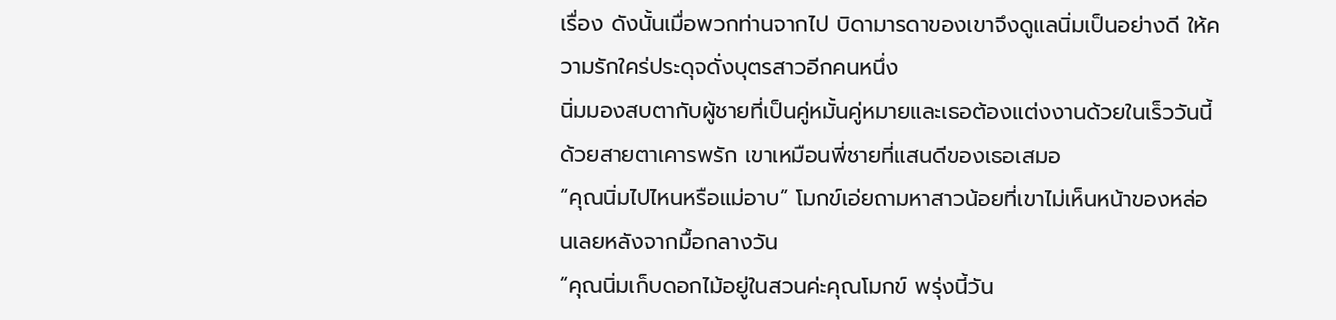เรื่อง ดังนั้นเมื่อพวกท่านจากไป บิดามารดาของเขาจึงดูแลนิ่มเป็นอย่างดี ให้ความรักใคร่ประดุจดั่งบุตรสาวอีกคนหนึ่ง
นิ่มมองสบตากับผู้ชายที่เป็นคู่หมั้นคู่หมายและเธอต้องแต่งงานด้วยในเร็ววันนี้ด้วยสายตาเคารพรัก เขาเหมือนพี่ชายที่แสนดีของเธอเสมอ
“คุณนิ่มไปไหนหรือแม่อาบ” โมกข์เอ่ยถามหาสาวน้อยที่เขาไม่เห็นหน้าของหล่อนเลยหลังจากมื้อกลางวัน
“คุณนิ่มเก็บดอกไม้อยู่ในสวนค่ะคุณโมกข์ พรุ่งนี้วัน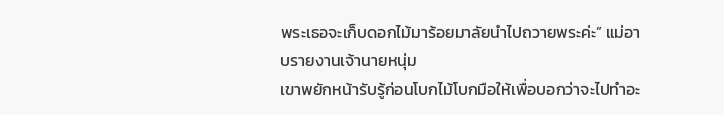พระเธอจะเก็บดอกไม้มาร้อยมาลัยนำไปถวายพระค่ะ” แม่อาบรายงานเจ้านายหนุ่ม
เขาพยักหน้ารับรู้ก่อนโบกไม้โบกมือให้เพื่อบอกว่าจะไปทำอะ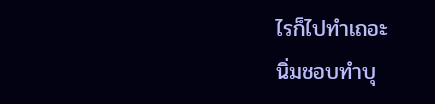ไรก็ไปทำเถอะ
นิ่มชอบทำบุ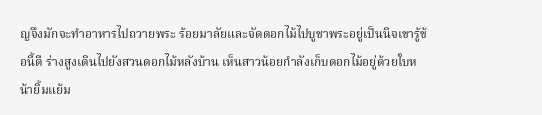ญจึงมักจะทำอาหารไปถวายพระ ร้อยมาลัยและจัดดอกไม้ไปบูชาพระอยู่เป็นนิจเขารู้ข้อนี้ดี ร่างสูงเดินไปยังสวนดอกไม้หลังบ้าน เห็นสาวน้อยกำลังเก็บดอกไม้อยู่ด้วยใบหน้ายิ้มแย้ม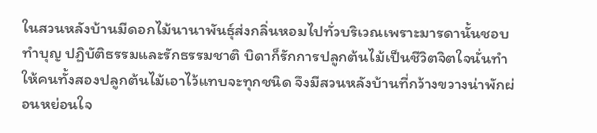ในสวนหลังบ้านมีดอกไม้นานาพันธุ์ส่งกลิ่นหอมไปทั่วบริเวณเพราะมารดานั้นชอบทำบุญ ปฏิบัติธรรมและรักธรรมชาติ บิดาก็รักการปลูกต้นไม้เป็นชีวิตจิตใจนั่นทำให้คนทั้งสองปลูกต้นไม้เอาไว้แทบจะทุกชนิด จึงมีสวนหลังบ้านที่กว้างขวางน่าพักผ่อนหย่อนใจ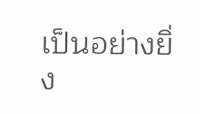เป็นอย่างยิ่ง